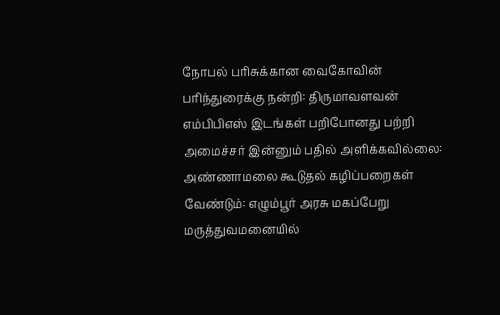நோபல் பரிசுக்கான வைகோவின் பரிந்துரைக்கு நன்றி: திருமாவளவன் எம்பிபிஎஸ் இடங்கள் பறிபோனது பற்றி அமைச்சர் இன்னும் பதில் அளிக்கவில்லை: அண்ணாமலை கூடுதல் கழிப்பறைகள் வேண்டும்: எழும்பூர் அரசு மகப்பேறு மருத்துவமனையில்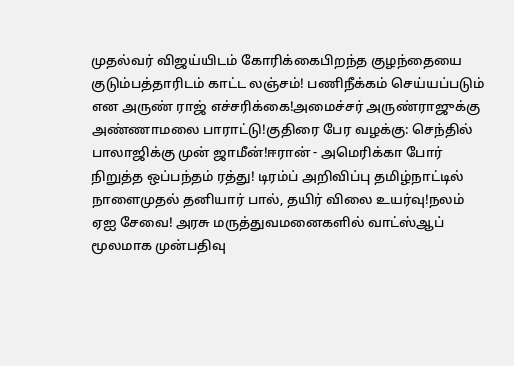முதல்வர் விஜய்யிடம் கோரிக்கைபிறந்த குழந்தையை குடும்பத்தாரிடம் காட்ட லஞ்சம்! பணிநீக்கம் செய்யப்படும் என அருண் ராஜ் எச்சரிக்கை!அமைச்சர் அருண்ராஜுக்கு அண்ணாமலை பாராட்டு!குதிரை பேர வழக்கு: செந்தில் பாலாஜிக்கு முன் ஜாமீன்!ஈரான் - அமெரிக்கா போர் நிறுத்த ஒப்பந்தம் ரத்து! டிரம்ப் அறிவிப்பு தமிழ்நாட்டில் நாளைமுதல் தனியார் பால், தயிர் விலை உயர்வு!நலம் ஏஐ சேவை! அரசு மருத்துவமனைகளில் வாட்ஸ்ஆப் மூலமாக முன்பதிவு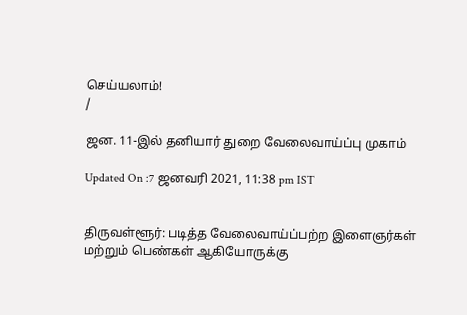செய்யலாம்!
/

ஜன. 11-இல் தனியார் துறை வேலைவாய்ப்பு முகாம்

Updated On :7 ஜனவரி 2021, 11:38 pm IST


திருவள்ளூர்: படித்த வேலைவாய்ப்பற்ற இளைஞர்கள் மற்றும் பெண்கள் ஆகியோருக்கு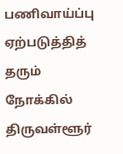பணிவாய்ப்பு ஏற்படுத்தித் தரும் நோக்கில் திருவள்ளூர்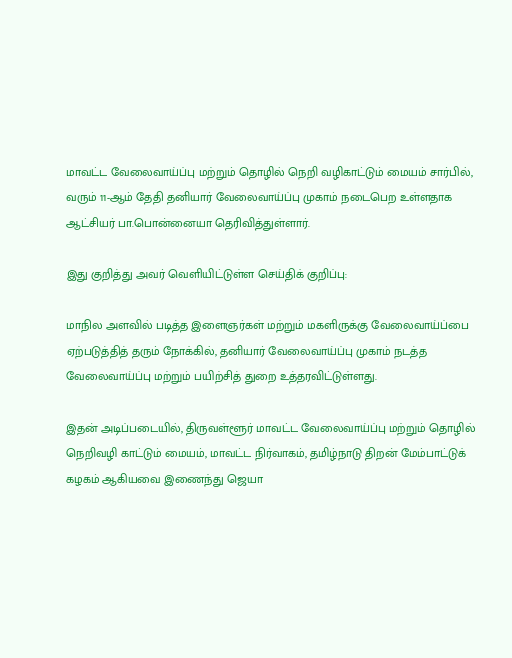மாவட்ட வேலைவாய்ப்பு மற்றும் தொழில் நெறி வழிகாட்டும் மையம் சார்பில், வரும் 11-ஆம் தேதி தனியார் வேலைவாய்ப்பு முகாம் நடைபெற உள்ளதாக ஆட்சியர் பா.பொன்னையா தெரிவித்துள்ளார்.

இது குறித்து அவர் வெளியிட்டுள்ள செய்திக் குறிப்பு:

மாநில அளவில் படித்த இளைஞர்கள் மற்றும் மகளிருக்கு வேலைவாய்ப்பை ஏற்படுத்தித் தரும் நோக்கில், தனியார் வேலைவாய்ப்பு முகாம் நடத்த வேலைவாய்ப்பு மற்றும் பயிற்சித் துறை உத்தரவிட்டுள்ளது.

இதன் அடிப்படையில், திருவள்ளூர் மாவட்ட வேலைவாய்ப்பு மற்றும் தொழில் நெறிவழி காட்டும் மையம், மாவட்ட நிர்வாகம், தமிழ்நாடு திறன் மேம்பாட்டுக் கழகம் ஆகியவை இணைந்து ஜெயா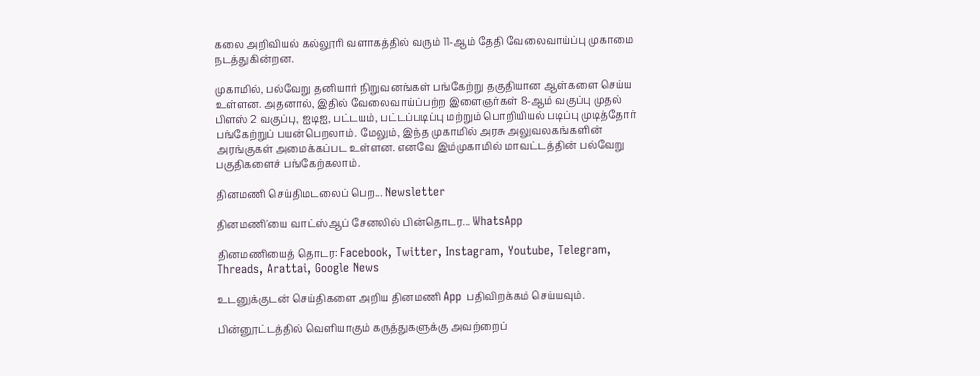கலை அறிவியல் கல்லூரி வளாகத்தில் வரும் 11-ஆம் தேதி வேலைவாய்ப்பு முகாமை நடத்துகின்றன.

முகாமில், பல்வேறு தனியார் நிறுவனங்கள் பங்கேற்று தகுதியான ஆள்களை செய்ய உள்ளன. அதனால், இதில் வேலைவாய்ப்பற்ற இளைஞர்கள் 8-ஆம் வகுப்பு முதல் பிளஸ் 2 வகுப்பு, ஐடிஐ, பட்டயம், பட்டப்படிப்பு மற்றும் பொறியியல் படிப்பு முடித்தோர் பங்கேற்றுப் பயன்பெறலாம். மேலும், இந்த முகாமில் அரசு அலுவலகங்களின் அரங்குகள் அமைக்கப்பட உள்ளன. எனவே இம்முகாமில் மாவட்டத்தின் பல்வேறு பகுதிகளைச் பங்கேற்கலாம்.

தினமணி செய்திமடலைப் பெற... Newsletter

தினமணி'யை வாட்ஸ்ஆப் சேனலில் பின்தொடர... WhatsApp

தினமணியைத் தொடர: Facebook, Twitter, Instagram, Youtube, Telegram, Threads, Arattai, Google News

உடனுக்குடன் செய்திகளை அறிய தினமணி App பதிவிறக்கம் செய்யவும்.

பின்னூட்டத்தில் வெளியாகும் கருத்துகளுக்கு அவற்றைப்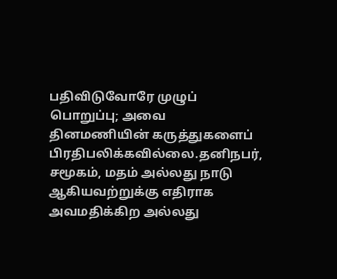பதிவிடுவோரே முழுப் பொறுப்பு; அவை தினமணியின் கருத்துகளைப் பிரதிபலிக்கவில்லை.தனிநபர், சமூகம், மதம் அல்லது நாடு ஆகியவற்றுக்கு எதிராக அவமதிக்கிற அல்லது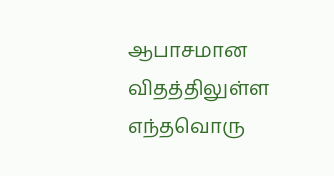ஆபாசமான விதத்திலுள்ள எந்தவொரு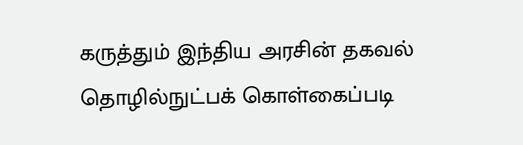கருத்தும் இந்திய அரசின் தகவல் தொழில்நுட்பக் கொள்கைப்படி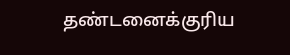தண்டனைக்குரிய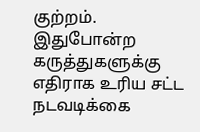குற்றம். இதுபோன்ற கருத்துகளுக்கு எதிராக உரிய சட்ட நடவடிக்கை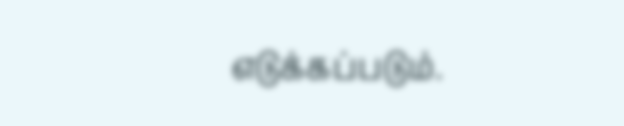எடுக்கப்படும்.